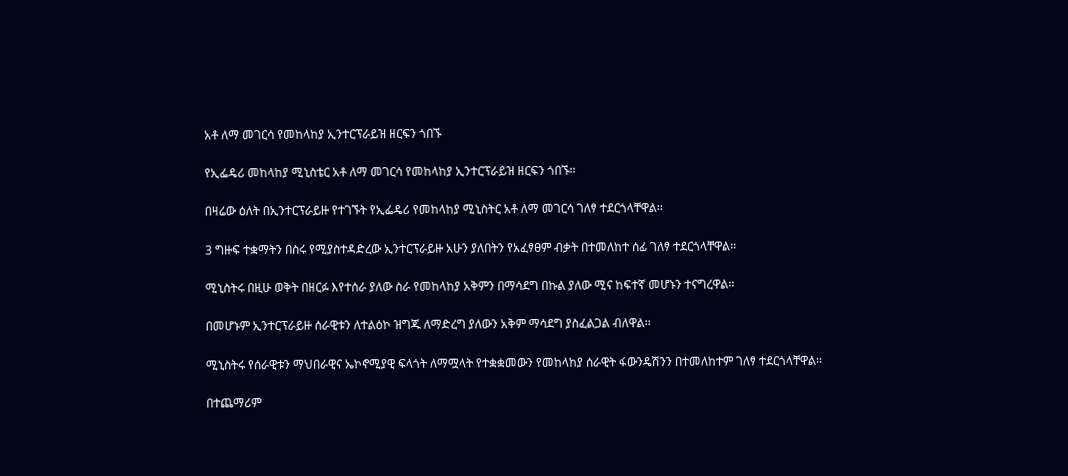አቶ ለማ መገርሳ የመከላከያ ኢንተርፕራይዝ ዘርፍን ጎበኙ

የኢፌዴሪ መከላከያ ሚኒስቴር አቶ ለማ መገርሳ የመከላከያ ኢንተርፕራይዝ ዘርፍን ጎበኙ፡፡

በዛሬው ዕለት በኢንተርፕራይዙ የተገኙት የኢፌዴሪ የመከላከያ ሚኒስትር አቶ ለማ መገርሳ ገለፃ ተደርጎላቸዋል፡፡

3 ግዙፍ ተቋማትን በስሩ የሚያስተዳድረው ኢንተርፕራይዙ አሁን ያለበትን የአፈፃፀም ብቃት በተመለከተ ሰፊ ገለፃ ተደርጎላቸዋል፡፡

ሚኒስትሩ በዚሁ ወቅት በዘርፉ እየተሰራ ያለው ስራ የመከላከያ አቅምን በማሳደግ በኩል ያለው ሚና ከፍተኛ መሆኑን ተናግረዋል፡፡

በመሆኑም ኢንተርፕራይዙ ሰራዊቱን ለተልዕኮ ዝግጁ ለማድረግ ያለውን አቅም ማሳደግ ያስፈልጋል ብለዋል፡፡

ሚኒስትሩ የሰራዊቱን ማህበራዊና ኤኮኖሚያዊ ፍላጎት ለማሟላት የተቋቋመውን የመከላከያ ሰራዊት ፋውንዴሽንን በተመለከተም ገለፃ ተደርጎላቸዋል፡፡

በተጨማሪም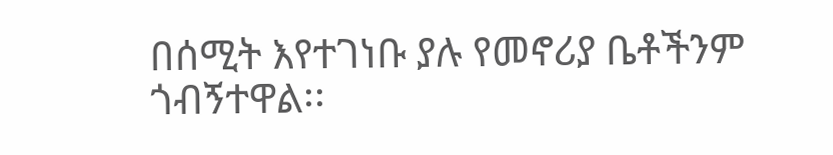በሰሚት እየተገነቡ ያሉ የመኖሪያ ቤቶችንም ጎብኝተዋል፡፡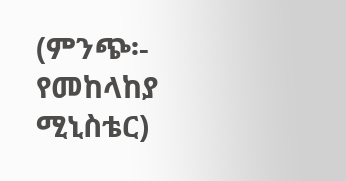(ምንጭ፡- የመከላከያ ሚኒስቴር)